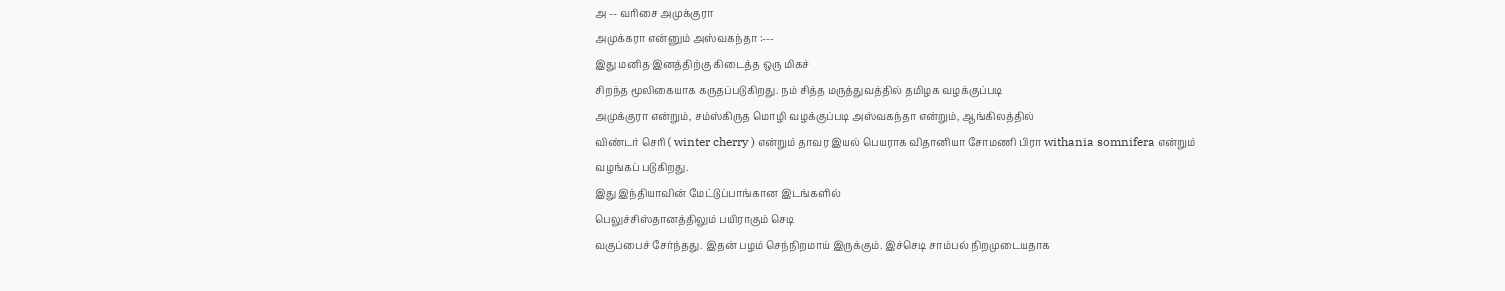அ -- வரிசை அமுக்குரா
அமுக்கரா என்னும் அஸ்வகந்தா :---
இது மனித இனத்திற்கு கிடைத்த ஒரு மிகச்
சிறந்த மூலிகையாக கருதப்படுகிறது. நம் சித்த மருத்துவத்தில் தமிழக வழக்குப்படி
அமுக்குரா என்றும், சம்ஸ்கிருத மொழி வழக்குப்படி அஸ்வகந்தா என்றும், ஆங்கிலத்தில்
விண்டர் செரி ( winter cherry ) என்றும் தாவர இயல் பெயராக விதானியா சோமணி பிரா withania somnifera என்றும்
வழங்கப் படுகிறது.
இது இந்தியாவின் மேட்டுப்பாங்கான இடங்களில்
பெலுச்சிஸ்தானத்திலும் பயிராகும் செடி
வகுப்பைச் சேர்ந்தது. இதன் பழம் செந்நிறமாய் இருக்கும். இச்செடி சாம்பல் நிறமுடையதாக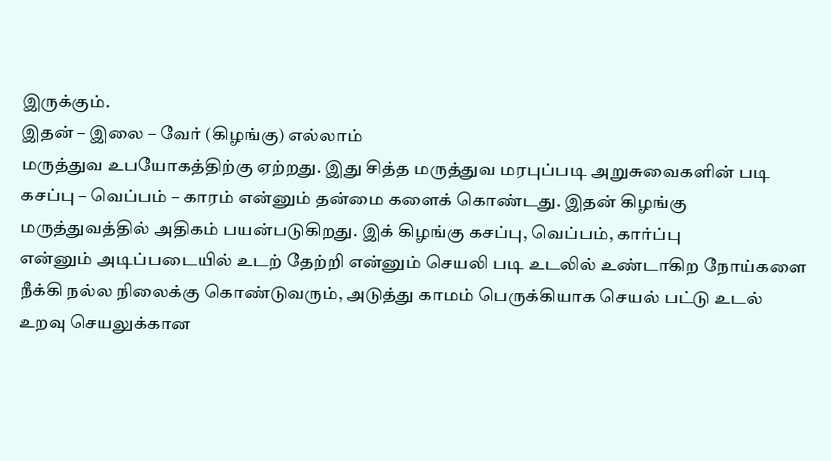இருக்கும்.
இதன் – இலை – வேர் (கிழங்கு) எல்லாம்
மருத்துவ உபயோகத்திற்கு ஏற்றது. இது சித்த மருத்துவ மரபுப்படி அறுசுவைகளின் படி
கசப்பு – வெப்பம் – காரம் என்னும் தன்மை களைக் கொண்டது. இதன் கிழங்கு
மருத்துவத்தில் அதிகம் பயன்படுகிறது. இக் கிழங்கு கசப்பு, வெப்பம், கார்ப்பு
என்னும் அடிப்படையில் உடற் தேற்றி என்னும் செயலி படி உடலில் உண்டாகிற நோய்களை
நீக்கி நல்ல நிலைக்கு கொண்டுவரும், அடுத்து காமம் பெருக்கியாக செயல் பட்டு உடல்
உறவு செயலுக்கான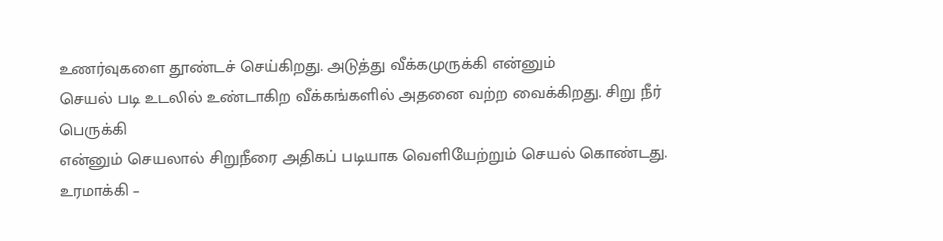உணர்வுகளை தூண்டச் செய்கிறது. அடுத்து வீக்கமுருக்கி என்னும்
செயல் படி உடலில் உண்டாகிற வீக்கங்களில் அதனை வற்ற வைக்கிறது. சிறு நீர் பெருக்கி
என்னும் செயலால் சிறுநீரை அதிகப் படியாக வெளியேற்றும் செயல் கொண்டது. உரமாக்கி –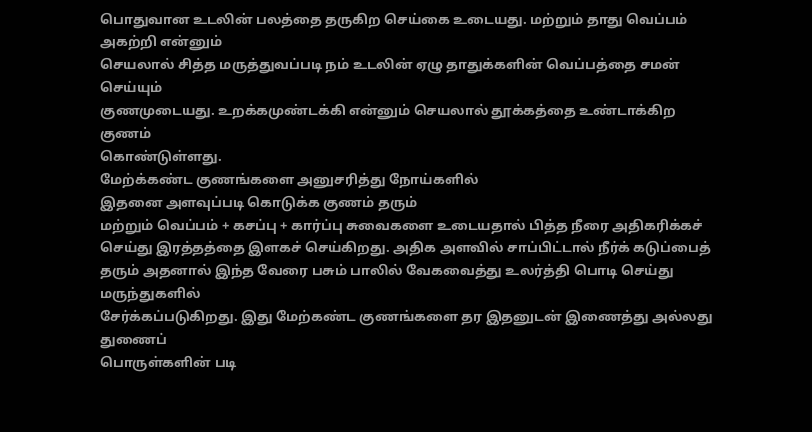பொதுவான உடலின் பலத்தை தருகிற செய்கை உடையது. மற்றும் தாது வெப்பம் அகற்றி என்னும்
செயலால் சித்த மருத்துவப்படி நம் உடலின் ஏழு தாதுக்களின் வெப்பத்தை சமன் செய்யும்
குணமுடையது. உறக்கமுண்டக்கி என்னும் செயலால் தூக்கத்தை உண்டாக்கிற குணம்
கொண்டுள்ளது.
மேற்க்கண்ட குணங்களை அனுசரித்து நோய்களில்
இதனை அளவுப்படி கொடுக்க குணம் தரும்
மற்றும் வெப்பம் + கசப்பு + கார்ப்பு சுவைகளை உடையதால் பித்த நீரை அதிகரிக்கச்
செய்து இரத்தத்தை இளகச் செய்கிறது. அதிக அளவில் சாப்பிட்டால் நீர்க் கடுப்பைத்
தரும் அதனால் இந்த வேரை பசும் பாலில் வேகவைத்து உலர்த்தி பொடி செய்து மருந்துகளில்
சேர்க்கப்படுகிறது. இது மேற்கண்ட குணங்களை தர இதனுடன் இணைத்து அல்லது துணைப்
பொருள்களின் படி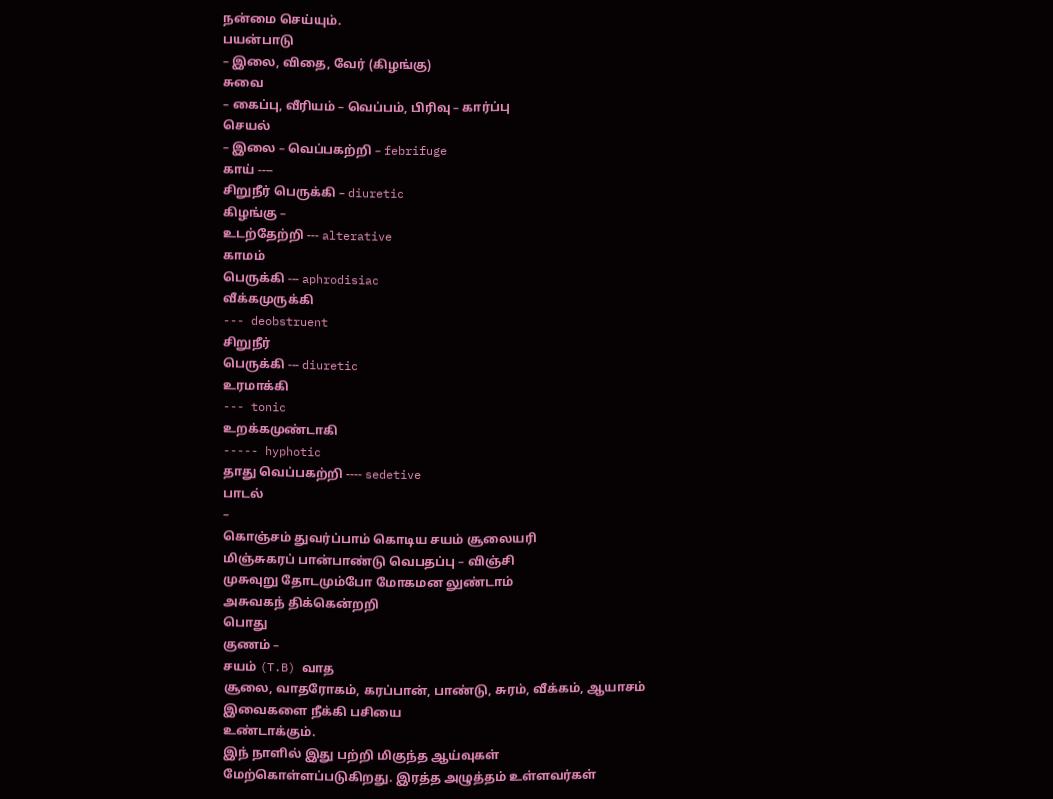நன்மை செய்யும்.
பயன்பாடு
– இலை, விதை, வேர் (கிழங்கு)
சுவை
– கைப்பு, வீரியம் – வெப்பம், பிரிவு – கார்ப்பு
செயல்
– இலை – வெப்பகற்றி – febrifuge
காய் ----
சிறுநீர் பெருக்கி – diuretic
கிழங்கு –
உடற்தேற்றி --- alterative
காமம்
பெருக்கி --- aphrodisiac
வீக்கமுருக்கி
--- deobstruent
சிறுநீர்
பெருக்கி --- diuretic
உரமாக்கி
--- tonic
உறக்கமுண்டாகி
----- hyphotic
தாது வெப்பகற்றி ---- sedetive
பாடல்
–
கொஞ்சம் துவர்ப்பாம் கொடிய சயம் சூலையரி
மிஞ்சுகரப் பான்பாண்டு வெபதப்பு – விஞ்சி
முசுவுறு தோடமும்போ மோகமன லுண்டாம்
அசுவகந் திக்கென்றறி
பொது
குணம் –
சயம் (T.B) வாத
சூலை, வாதரோகம், கரப்பான், பாண்டு, சுரம், வீக்கம், ஆயாசம் இவைகளை நீக்கி பசியை
உண்டாக்கும்.
இந் நாளில் இது பற்றி மிகுந்த ஆய்வுகள்
மேற்கொள்ளப்படுகிறது. இரத்த அழுத்தம் உள்ளவர்கள்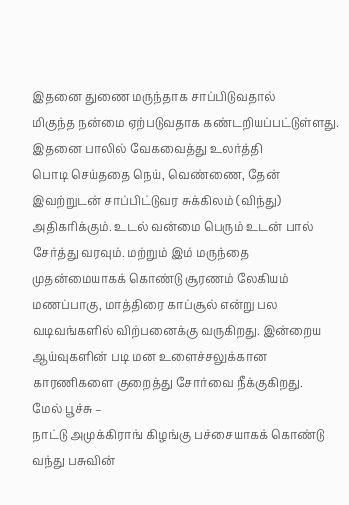இதனை துணை மருந்தாக சாப்பிடுவதால்
மிகுந்த நன்மை ஏற்படுவதாக கண்டறியப்பட்டுள்ளது. இதனை பாலில் வேகவைத்து உலர்த்தி
பொடி செய்ததை நெய், வெண்ணை, தேன் இவற்றுடன் சாப்பிட்டுவர சுக்கிலம் (விந்து)
அதிகரிக்கும். உடல் வன்மை பெரும் உடன் பால் சேர்த்து வரவும். மற்றும் இம் மருந்தை
முதன்மையாகக் கொண்டு சூரணம் லேகியம் மணப்பாகு, மாத்திரை காப்சூல் என்று பல
வடிவங்களில் விற்பனைக்கு வருகிறது. இன்றைய ஆய்வுகளின் படி மன உளைச்சலுக்கான
காரணிகளை குறைத்து சோர்வை நீக்குகிறது.
மேல் பூச்சு –
நாட்டு அமுக்கிராங் கிழங்கு பச்சையாகக் கொண்டு வந்து பசுவின்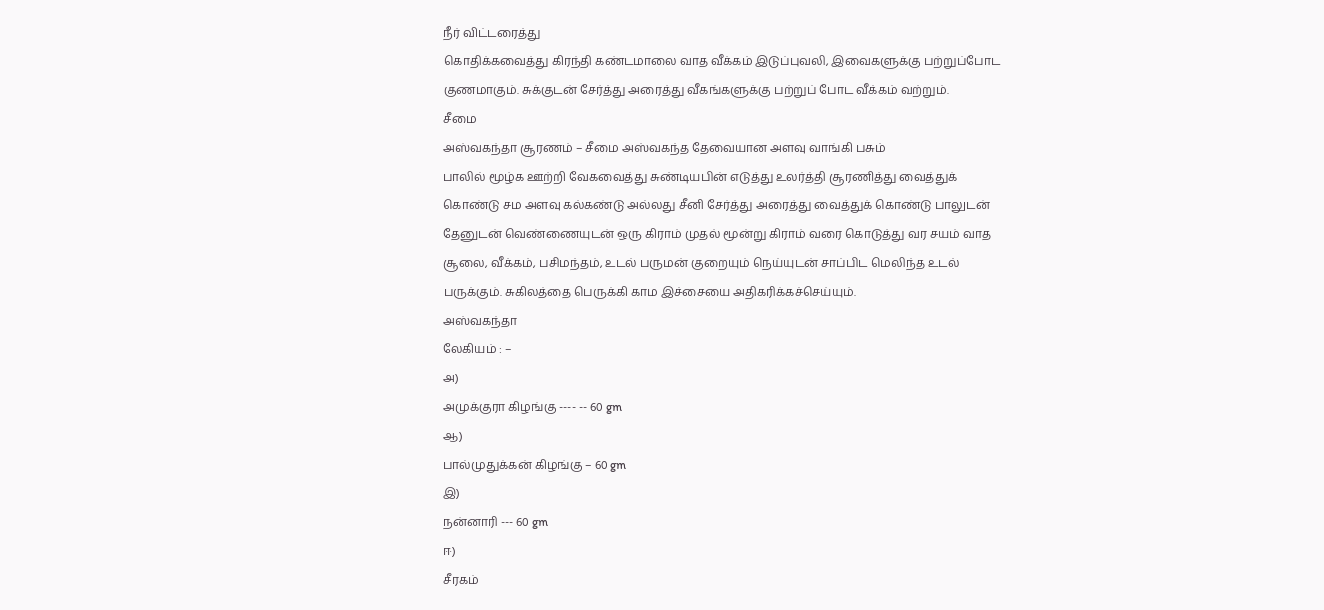நீர் விட்டரைத்து
கொதிக்கவைத்து கிரந்தி கண்டமாலை வாத வீக்கம் இடுப்புவலி, இவைகளுக்கு பற்றுப்போட
குணமாகும். சுக்குடன் சேர்த்து அரைத்து வீகங்களுக்கு பற்றுப் போட வீக்கம் வற்றும்.
சீமை
அஸ்வகந்தா சூரணம் – சீமை அஸ்வகந்த தேவையான அளவு வாங்கி பசும்
பாலில் மூழ்க ஊற்றி வேகவைத்து சுண்டியபின் எடுத்து உலர்த்தி சூரணித்து வைத்துக்
கொண்டு சம அளவு கல்கண்டு அல்லது சீனி சேர்த்து அரைத்து வைத்துக் கொண்டு பாலுடன்
தேனுடன் வெண்ணையுடன் ஒரு கிராம் முதல் மூன்று கிராம் வரை கொடுத்து வர சயம் வாத
சூலை, வீக்கம், பசிமந்தம், உடல் பருமன் குறையும் நெய்யுடன் சாப்பிட மெலிந்த உடல்
பருக்கும். சுகிலத்தை பெருக்கி காம இச்சையை அதிகரிக்கச்செய்யும்.
அஸ்வகந்தா
லேகியம் : –
அ)
அமுக்குரா கிழங்கு ---- -- 60 gm
ஆ)
பால்முதுக்கன் கிழங்கு – 60 gm
இ)
நன்னாரி --- 60 gm
ஈ)
சீரகம்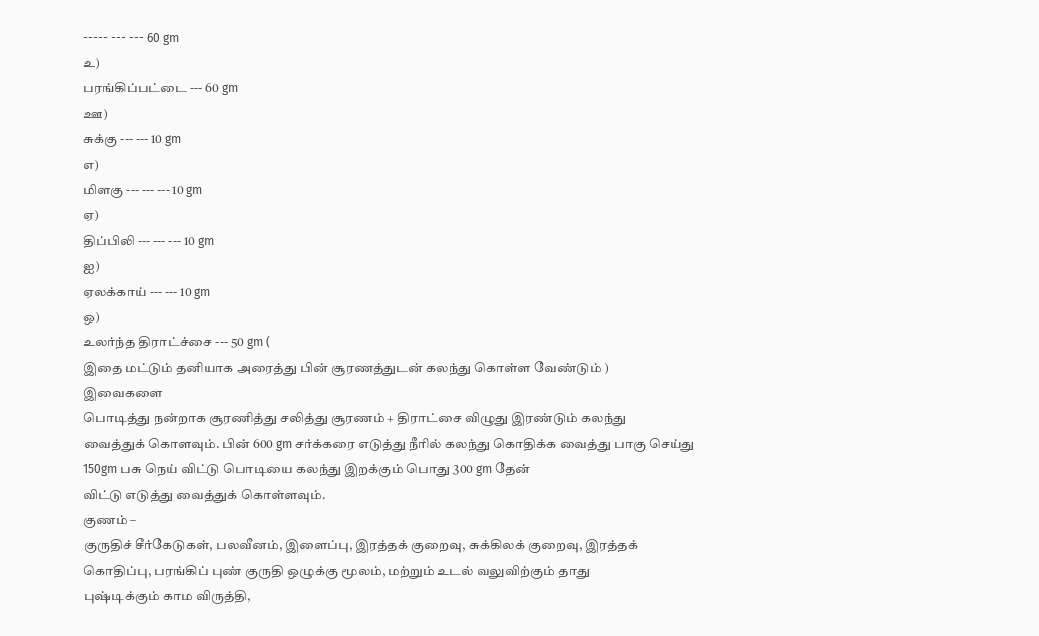----- --- --- 60 gm
உ)
பரங்கிப்பட்டை --- 60 gm
ஊ)
சுக்கு --- --- 10 gm
எ)
மிளகு --- --- --- 10 gm
ஏ)
திப்பிலி --- --- --- 10 gm
ஐ)
ஏலக்காய் --- --- 10 gm
ஒ)
உலர்ந்த திராட்ச்சை --- 50 gm (
இதை மட்டும் தனியாக அரைத்து பின் சூரணத்துடன் கலந்து கொள்ள வேண்டும் )
இவைகளை
பொடித்து நன்றாக சூரணித்து சலித்து சூரணம் + திராட்சை விழுது இரண்டும் கலந்து
வைத்துக் கொளவும். பின் 600 gm சர்க்கரை எடுத்து நீரில் கலந்து கொதிக்க வைத்து பாகு செய்து 150gm பசு நெய் விட்டு பொடியை கலந்து இறக்கும் பொது 300 gm தேன்
விட்டு எடுத்து வைத்துக் கொள்ளவும்.
குணம் –
குருதிச் சீர்கேடுகள், பலவீனம், இளைப்பு, இரத்தக் குறைவு, சுக்கிலக் குறைவு, இரத்தக்
கொதிப்பு, பரங்கிப் புண் குருதி ஒழுக்கு மூலம், மற்றும் உடல் வலுவிற்கும் தாது
புஷ்டிக்கும் காம விருத்தி,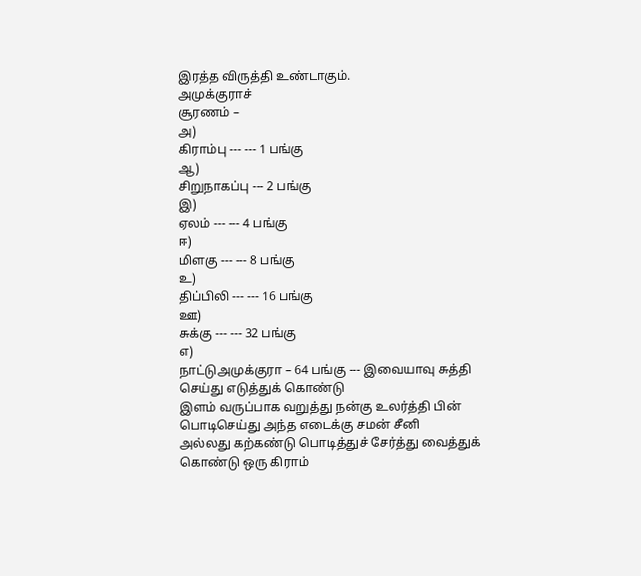இரத்த விருத்தி உண்டாகும்.
அமுக்குராச்
சூரணம் –
அ)
கிராம்பு --- --- 1 பங்கு
ஆ)
சிறுநாகப்பு --- 2 பங்கு
இ)
ஏலம் --- --- 4 பங்கு
ஈ)
மிளகு --- --- 8 பங்கு
உ)
திப்பிலி --- --- 16 பங்கு
ஊ)
சுக்கு --- --- 32 பங்கு
எ)
நாட்டுஅமுக்குரா – 64 பங்கு --- இவையாவு சுத்தி செய்து எடுத்துக் கொண்டு
இளம் வருப்பாக வறுத்து நன்கு உலர்த்தி பின் பொடிசெய்து அந்த எடைக்கு சமன் சீனி
அல்லது கற்கண்டு பொடித்துச் சேர்த்து வைத்துக் கொண்டு ஒரு கிராம்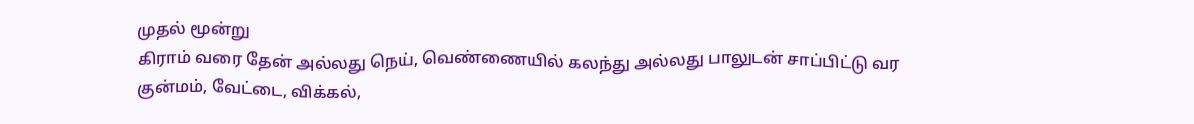முதல் மூன்று
கிராம் வரை தேன் அல்லது நெய், வெண்ணையில் கலந்து அல்லது பாலுடன் சாப்பிட்டு வர
குன்மம், வேட்டை, விக்கல்,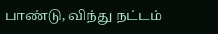பாண்டு, விந்து நட்டம்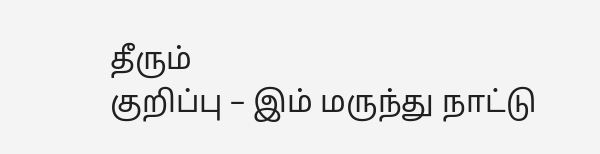தீரும்
குறிப்பு – இம் மருந்து நாட்டு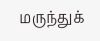மருந்துக்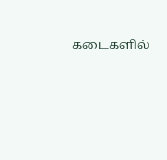கடைகளில்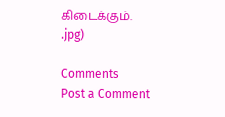கிடைக்கும்.
.jpg)

Comments
Post a Comment